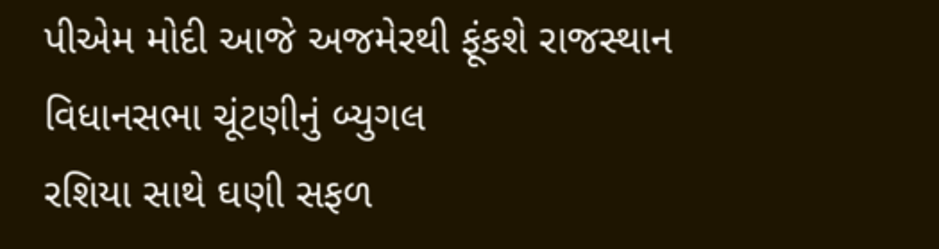પીએમ મોદી આજે અજમેરથી ફૂંકશે રાજસ્થાન વિધાનસભા ચૂંટણીનું બ્યુગલ
રશિયા સાથે ઘણી સફળ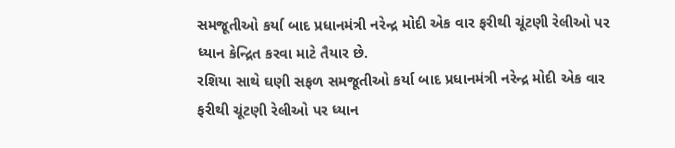સમજૂતીઓ કર્યા બાદ પ્રધાનમંત્રી નરેન્દ્ર મોદી એક વાર ફરીથી ચૂંટણી રેલીઓ પર ધ્યાન કેન્દ્રિત કરવા માટે તૈયાર છે.
રશિયા સાથે ઘણી સફળ સમજૂતીઓ કર્યા બાદ પ્રધાનમંત્રી નરેન્દ્ર મોદી એક વાર ફરીથી ચૂંટણી રેલીઓ પર ધ્યાન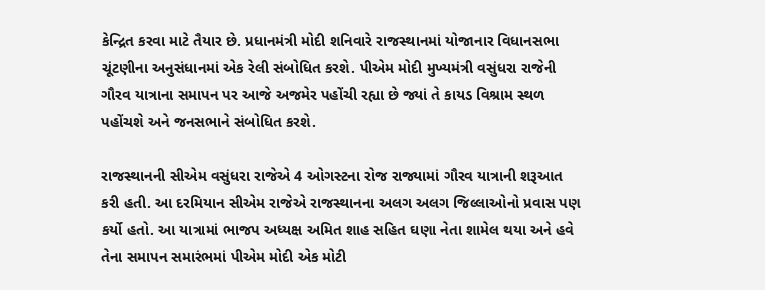કેન્દ્રિત કરવા માટે તૈયાર છે. પ્રધાનમંત્રી મોદી શનિવારે રાજસ્થાનમાં યોજાનાર વિધાનસભા ચૂંટણીના અનુસંધાનમાં એક રેલી સંબોધિત કરશે. પીએમ મોદી મુખ્યમંત્રી વસુંધરા રાજેની ગૌરવ યાત્રાના સમાપન પર આજે અજમેર પહોંચી રહ્યા છે જ્યાં તે કાયડ વિશ્રામ સ્થળ પહોંચશે અને જનસભાને સંબોધિત કરશે.

રાજસ્થાનની સીએમ વસુંધરા રાજેએ 4 ઓગસ્ટના રોજ રાજ્યામાં ગૌરવ યાત્રાની શરૂઆત કરી હતી. આ દરમિયાન સીએમ રાજેએ રાજસ્થાનના અલગ અલગ જિલ્લાઓનો પ્રવાસ પણ કર્યો હતો. આ યાત્રામાં ભાજપ અધ્યક્ષ અમિત શાહ સહિત ઘણા નેતા શામેલ થયા અને હવે તેના સમાપન સમારંભમાં પીએમ મોદી એક મોટી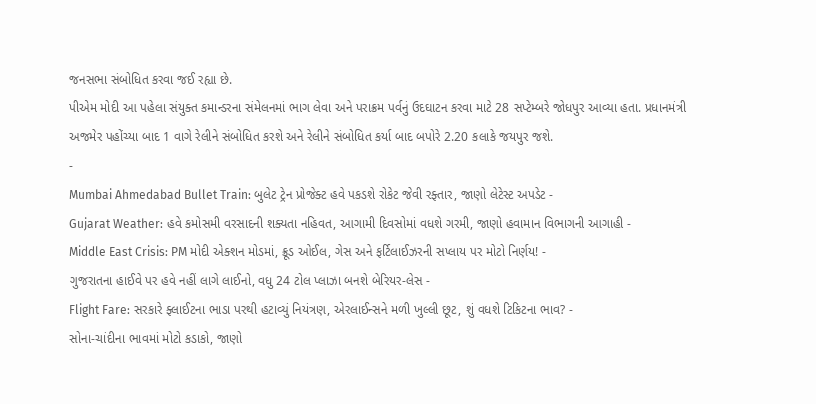જનસભા સંબોધિત કરવા જઈ રહ્યા છે.
પીએમ મોદી આ પહેલા સંયુક્ત કમાન્ડરના સંમેલનમાં ભાગ લેવા અને પરાક્રમ પર્વનું ઉદઘાટન કરવા માટે 28 સપ્ટેમ્બરે જોધપુર આવ્યા હતા. પ્રધાનમંત્રી અજમેર પહોંચ્યા બાદ 1 વાગે રેલીને સંબોધિત કરશે અને રેલીને સંબોધિત કર્યા બાદ બપોરે 2.20 કલાકે જયપુર જશે.
-
Mumbai Ahmedabad Bullet Train: બુલેટ ટ્રેન પ્રોજેક્ટ હવે પકડશે રોકેટ જેવી રફ્તાર, જાણો લેટેસ્ટ અપડેટ -
Gujarat Weather: હવે કમોસમી વરસાદની શક્યતા નહિવત, આગામી દિવસોમાં વધશે ગરમી, જાણો હવામાન વિભાગની આગાહી -
Middle East Crisis: PM મોદી એક્શન મોડમાં, ક્રૂડ ઓઈલ, ગેસ અને ફર્ટિલાઈઝરની સપ્લાય પર મોટો નિર્ણય! -
ગુજરાતના હાઈવે પર હવે નહીં લાગે લાઈનો, વધુ 24 ટોલ પ્લાઝા બનશે બેરિયર-લેસ -
Flight Fare: સરકારે ફ્લાઈટના ભાડા પરથી હટાવ્યું નિયંત્રણ, એરલાઈન્સને મળી ખુલ્લી છૂટ, શું વધશે ટિકિટના ભાવ? -
સોના-ચાંદીના ભાવમાં મોટો કડાકો, જાણો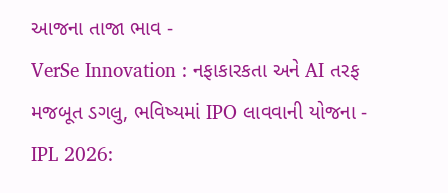આજના તાજા ભાવ -
VerSe Innovation : નફાકારકતા અને AI તરફ મજબૂત ડગલુ, ભવિષ્યમાં IPO લાવવાની યોજના -
IPL 2026: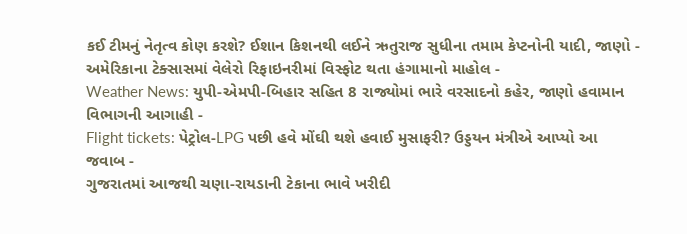કઈ ટીમનું નેતૃત્વ કોણ કરશે? ઈશાન કિશનથી લઈને ઋતુરાજ સુધીના તમામ કેપ્ટનોની યાદી, જાણો -
અમેરિકાના ટેક્સાસમાં વેલેરો રિફાઇનરીમાં વિસ્ફોટ થતા હંગામાનો માહોલ -
Weather News: યુપી-એમપી-બિહાર સહિત 8 રાજ્યોમાં ભારે વરસાદનો કહેર, જાણો હવામાન વિભાગની આગાહી -
Flight tickets: પેટ્રોલ-LPG પછી હવે મોંઘી થશે હવાઈ મુસાફરી? ઉડ્ડયન મંત્રીએ આપ્યો આ જવાબ -
ગુજરાતમાં આજથી ચણા-રાયડાની ટેકાના ભાવે ખરીદી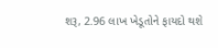શરૂ, 2.96 લાખ ખેડૂતોને ફાયદો થશે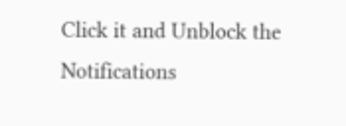Click it and Unblock the Notifications